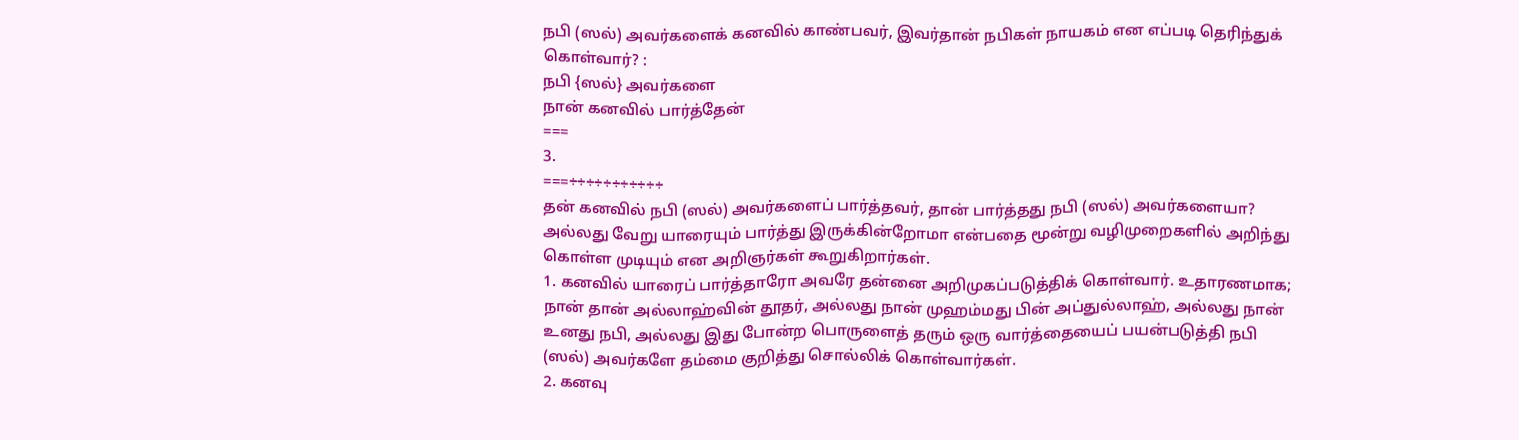நபி (ஸல்) அவர்களைக் கனவில் காண்பவர், இவர்தான் நபிகள் நாயகம் என எப்படி தெரிந்துக் கொள்வார்? :
நபி {ஸல்} அவர்களை
நான் கனவில் பார்த்தேன்
===
3.
===÷÷÷÷÷÷÷÷÷÷÷
தன் கனவில் நபி (ஸல்) அவர்களைப் பார்த்தவர், தான் பார்த்தது நபி (ஸல்) அவர்களையா? அல்லது வேறு யாரையும் பார்த்து இருக்கின்றோமா என்பதை மூன்று வழிமுறைகளில் அறிந்து கொள்ள முடியும் என அறிஞர்கள் கூறுகிறார்கள்.
1. கனவில் யாரைப் பார்த்தாரோ அவரே தன்னை அறிமுகப்படுத்திக் கொள்வார். உதாரணமாக; நான் தான் அல்லாஹ்வின் தூதர், அல்லது நான் முஹம்மது பின் அப்துல்லாஹ், அல்லது நான் உனது நபி, அல்லது இது போன்ற பொருளைத் தரும் ஒரு வார்த்தையைப் பயன்படுத்தி நபி (ஸல்) அவர்களே தம்மை குறித்து சொல்லிக் கொள்வார்கள்.
2. கனவு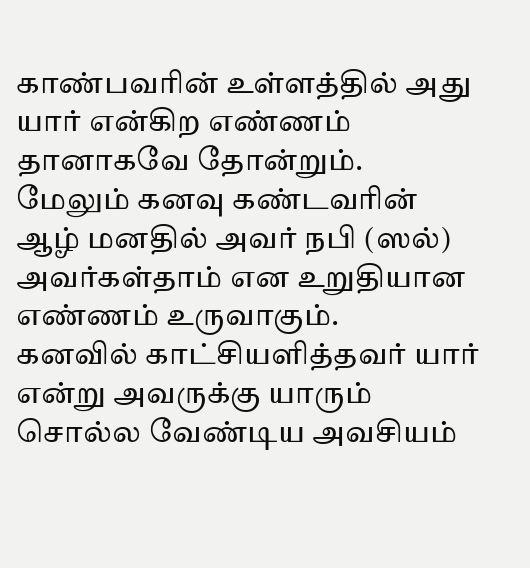காண்பவரின் உள்ளத்தில் அது யார் என்கிற எண்ணம் தானாகவே தோன்றும்.
மேலும் கனவு கண்டவரின் ஆழ் மனதில் அவர் நபி (ஸல்) அவர்கள்தாம் என உறுதியான எண்ணம் உருவாகும்.
கனவில் காட்சியளித்தவர் யார் என்று அவருக்கு யாரும் சொல்ல வேண்டிய அவசியம்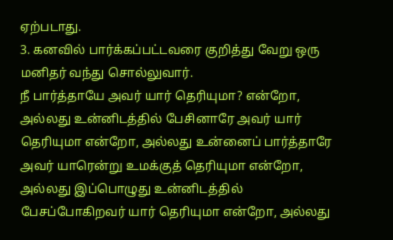ஏற்படாது.
3. கனவில் பார்க்கப்பட்டவரை குறித்து வேறு ஒரு மனிதர் வந்து சொல்லுவார்.
நீ பார்த்தாயே அவர் யார் தெரியுமா? என்றோ, அல்லது உன்னிடத்தில் பேசினாரே அவர் யார் தெரியுமா என்றோ, அல்லது உன்னைப் பார்த்தாரே அவர் யாரென்று உமக்குத் தெரியுமா என்றோ, அல்லது இப்பொழுது உன்னிடத்தில் பேசப்போகிறவர் யார் தெரியுமா என்றோ, அல்லது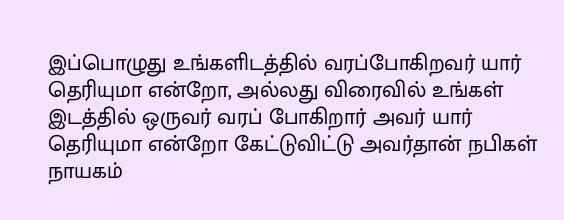இப்பொழுது உங்களிடத்தில் வரப்போகிறவர் யார் தெரியுமா என்றோ, அல்லது விரைவில் உங்கள் இடத்தில் ஒருவர் வரப் போகிறார் அவர் யார் தெரியுமா என்றோ கேட்டுவிட்டு அவர்தான் நபிகள் நாயகம்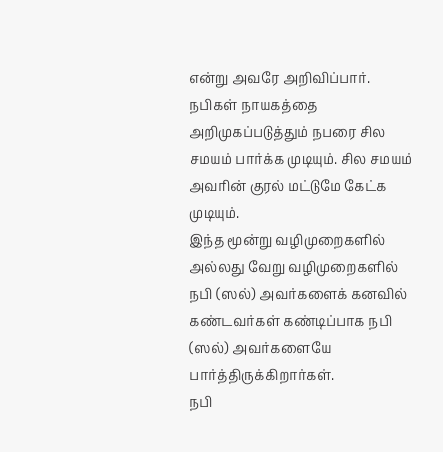என்று அவரே அறிவிப்பார்.
நபிகள் நாயகத்தை அறிமுகப்படுத்தும் நபரை சில சமயம் பார்க்க முடியும். சில சமயம் அவரின் குரல் மட்டுமே கேட்க முடியும்.
இந்த மூன்று வழிமுறைகளில் அல்லது வேறு வழிமுறைகளில் நபி (ஸல்) அவர்களைக் கனவில் கண்டவர்கள் கண்டிப்பாக நபி (ஸல்) அவர்களையே பார்த்திருக்கிறார்கள்.
நபி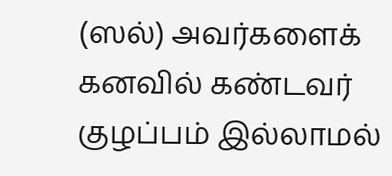(ஸல்) அவர்களைக் கனவில் கண்டவர் குழப்பம் இல்லாமல்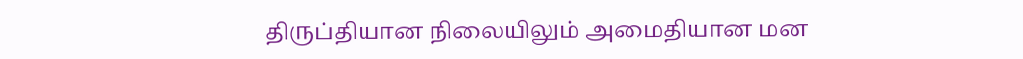திருப்தியான நிலையிலும் அமைதியான மன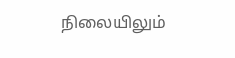நிலையிலும்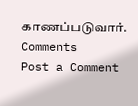காணப்படுவார்.
Comments
Post a Comment